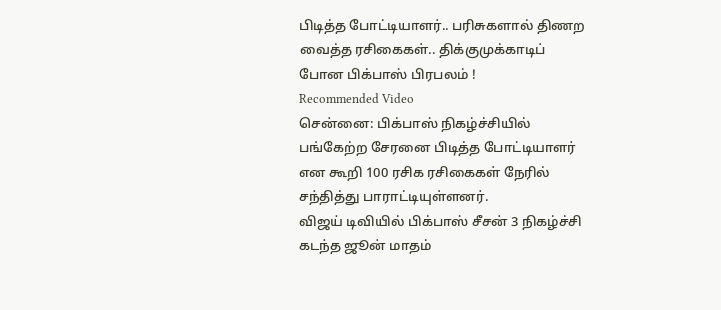பிடித்த போட்டியாளர்.. பரிசுகளால் திணற வைத்த ரசிகைகள்.. திக்குமுக்காடிப் போன பிக்பாஸ் பிரபலம் !
Recommended Video
சென்னை: பிக்பாஸ் நிகழ்ச்சியில் பங்கேற்ற சேரனை பிடித்த போட்டியாளர் என கூறி 100 ரசிக ரசிகைகள் நேரில் சந்தித்து பாராட்டியுள்ளனர்.
விஜய் டிவியில் பிக்பாஸ் சீசன் 3 நிகழ்ச்சி கடந்த ஜூன் மாதம்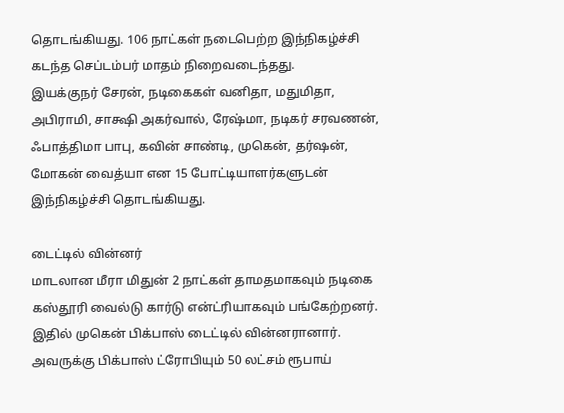தொடங்கியது. 106 நாட்கள் நடைபெற்ற இந்நிகழ்ச்சி கடந்த செப்டம்பர் மாதம் நிறைவடைந்தது.
இயக்குநர் சேரன், நடிகைகள் வனிதா, மதுமிதா, அபிராமி, சாக்ஷி அகர்வால், ரேஷ்மா, நடிகர் சரவணன், ஃபாத்திமா பாபு, கவின் சாண்டி, முகென், தர்ஷன், மோகன் வைத்யா என 15 போட்டியாளர்களுடன் இந்நிகழ்ச்சி தொடங்கியது.

டைட்டில் வின்னர்
மாடலான மீரா மிதுன் 2 நாட்கள் தாமதமாகவும் நடிகை கஸ்தூரி வைல்டு கார்டு என்ட்ரியாகவும் பங்கேற்றனர். இதில் முகென் பிக்பாஸ் டைட்டில் வின்னரானார். அவருக்கு பிக்பாஸ் ட்ரோபியும் 50 லட்சம் ரூபாய்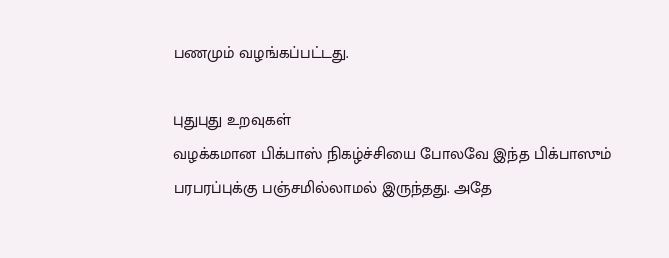பணமும் வழங்கப்பட்டது.

புதுபுது உறவுகள்
வழக்கமான பிக்பாஸ் நிகழ்ச்சியை போலவே இந்த பிக்பாஸும் பரபரப்புக்கு பஞ்சமில்லாமல் இருந்தது. அதே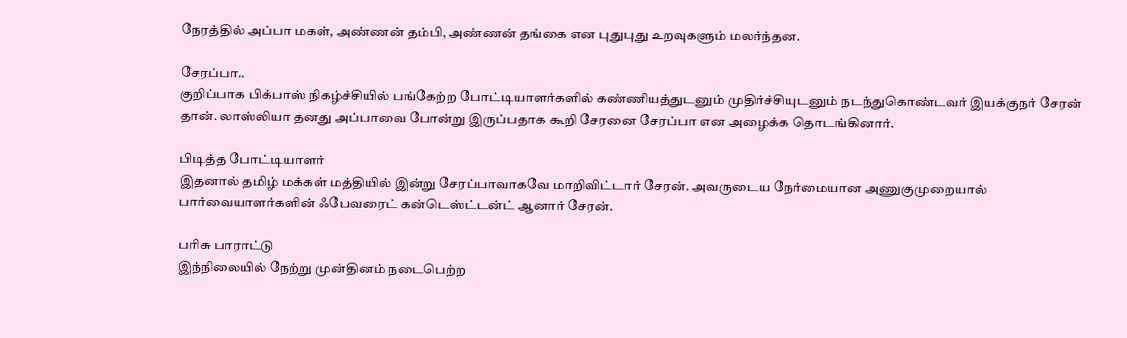நேரத்தில் அப்பா மகள், அண்ணன் தம்பி, அண்ணன் தங்கை என புதுபுது உறவுகளும் மலர்ந்தன.

சேரப்பா..
குறிப்பாக பிக்பாஸ் நிகழ்ச்சியில் பங்கேற்ற போட்டியாளர்களில் கண்ணியத்துடனும் முதிர்ச்சியுடனும் நடந்துகொண்டவர் இயக்குநர் சேரன் தான். லாஸ்லியா தனது அப்பாவை போன்று இருப்பதாக கூறி சேரனை சேரப்பா என அழைக்க தொடங்கினார்.

பிடித்த போட்டியாளர்
இதனால் தமிழ் மக்கள் மத்தியில் இன்று சேரப்பாவாகவே மாறிவிட்டார் சேரன். அவருடைய நேர்மையான அணுகுமுறையால் பார்வையாளர்களின் ஃபேவரைட் கன்டெஸ்ட்டன்ட் ஆனார் சேரன்.

பரிசு பாராட்டு
இந்நிலையில் நேற்று முன்தினம் நடைபெற்ற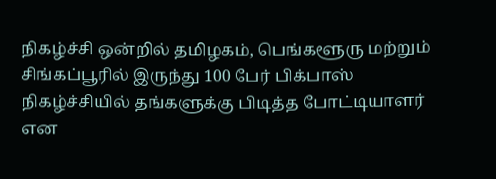நிகழ்ச்சி ஒன்றில் தமிழகம், பெங்களூரு மற்றும் சிங்கப்பூரில் இருந்து 100 பேர் பிக்பாஸ் நிகழ்ச்சியில் தங்களுக்கு பிடித்த போட்டியாளர் என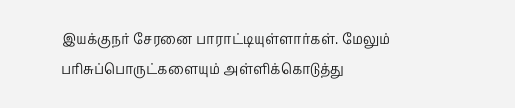இயக்குநர் சேரனை பாராட்டியுள்ளார்கள். மேலும் பரிசுப்பொருட்களையும் அள்ளிக்கொடுத்து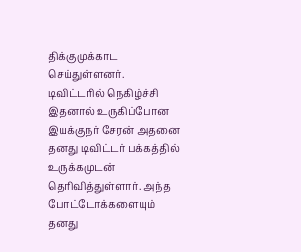திக்குமுக்காட செய்துள்ளனர்.
டிவிட்டரில் நெகிழ்ச்சி
இதனால் உருகிப்போன இயக்குநர் சேரன் அதனை தனது டிவிட்டர் பக்கத்தில் உருக்கமுடன் தெரிவித்துள்ளார். அந்த போட்டோக்களையும் தனது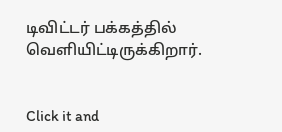டிவிட்டர் பக்கத்தில் வெளியிட்டிருக்கிறார்.


Click it and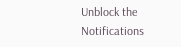Unblock the Notifications